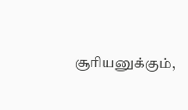சூரியனுக்கும்,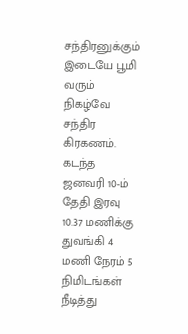சந்திரனுக்கும் இடையே பூமி வரும் நிகழ்வே சந்திர கிரகணம். கடந்த ஜனவரி 10-ம் தேதி இரவு 10.37 மணிக்கு துவங்கி 4 மணி நேரம் 5 நிமிடங்கள் நீடித்து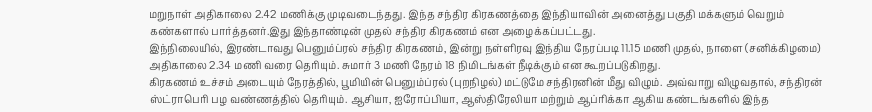மறுநாள் அதிகாலை 2.42 மணிக்கு முடிவடைந்தது. இந்த சந்திர கிரகணத்தை இந்தியாவின் அனைத்து பகுதி மக்களும் வெறும் கண்களால் பார்த்தனர்.இது இந்தாண்டின் முதல் சந்திர கிரகணம் என அழைக்கப்பட்டது.
இந்நிலையில், இரண்டாவது பெனும்ப்ரல் சந்திர கிரகணம், இன்று நள்ளிரவு இந்திய நேரப்படி 11.15 மணி முதல், நாளை (சனிக்கிழமை) அதிகாலை 2.34 மணி வரை தெரியும். சுமார் 3 மணி நேரம் 18 நிமிடங்கள் நீடிக்கும் என கூறப்படுகிறது.
கிரகணம் உச்சம் அடையும் நேரத்தில், பூமியின் பெனும்ப்ரல் (புறநிழல்) மட்டுமே சந்திரனின் மீது விழும். அவ்வாறு விழுவதால், சந்திரன் ஸ்ட்ராபெரி பழ வண்ணத்தில் தெரியும். ஆசியா, ஐரோப்பியா, ஆஸ்திரேலியா மற்றும் ஆப்ரிக்கா ஆகிய கண்டங்களில் இந்த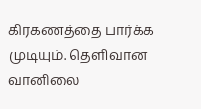கிரகணத்தை பார்க்க முடியும். தெளிவான வானிலை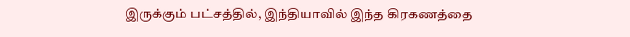இருக்கும் பட்சத்தில், இந்தியாவில் இந்த கிரகணத்தை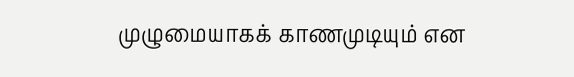முழுமையாகக் காணமுடியும் என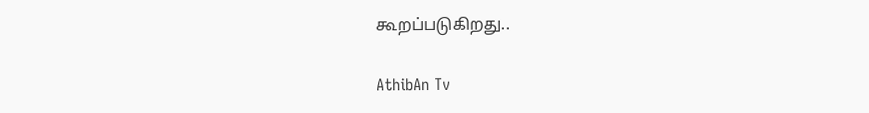கூறப்படுகிறது..

AthibAn Tv